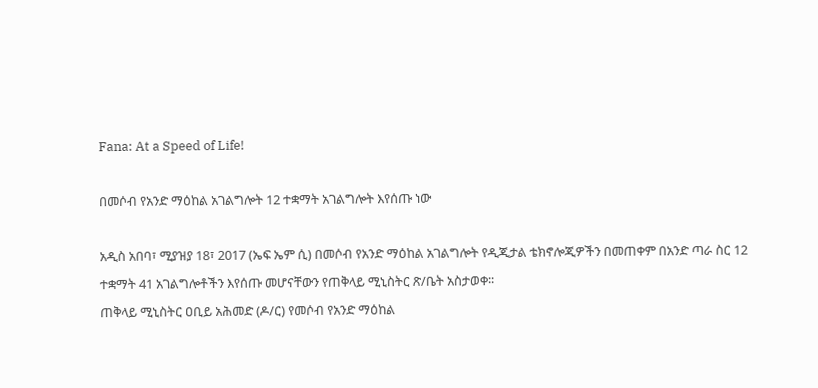Fana: At a Speed of Life!

በመሶብ የአንድ ማዕከል አገልግሎት 12 ተቋማት አገልግሎት እየሰጡ ነው

አዲስ አበባ፣ ሚያዝያ 18፣ 2017 (ኤፍ ኤም ሲ) በመሶብ የአንድ ማዕከል አገልግሎት የዲጂታል ቴክኖሎጂዎችን በመጠቀም በአንድ ጣራ ስር 12 ተቋማት 41 አገልግሎቶችን እየሰጡ መሆናቸውን የጠቅላይ ሚኒስትር ጽ/ቤት አስታወቀ፡፡
ጠቅላይ ሚኒስትር ዐቢይ አሕመድ (ዶ/ር) የመሶብ የአንድ ማዕከል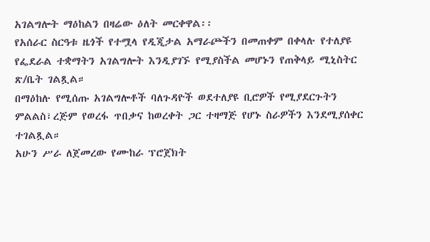አገልግሎት ማዕከልን በዛሬው ዕለት መርቀዋል፡፡
የአሰራር ስርዓቱ ዜጎች የተሟላ የዲጂታል አማራጮችን በመጠቀም በቀላሉ የተለያዩ የፌደራል ተቋማትን አገልግሎት እንዲያገኙ የሚያስችል መሆኑን የጠቅላይ ሚኒስትር ጽ/ቤት ገልጿል።
በማዕከሉ የሚሰጡ አገልግሎቶች ባለጉዳዮች ወደተለያዩ ቢሮዎች የሚያደርጉትን ምልልስ፣ረጅም የወረፋ ጥበቃና ከወረቀት ጋር ተዛማጅ የሆኑ ስራዎችን እንደሚያሰቀር ተገልጿል።
አሁን ሥራ ለጀመረው የሙከራ ፕሮጀክት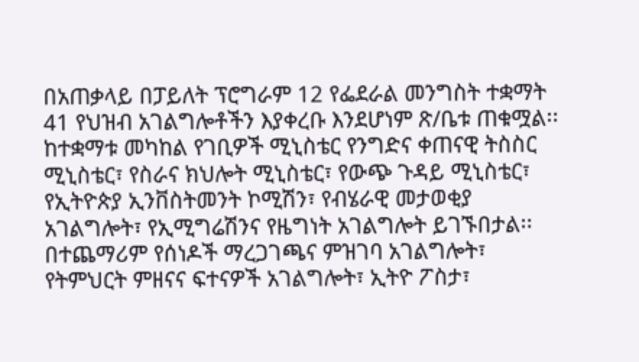በአጠቃላይ በፓይለት ፕሮግራም 12 የፌደራል መንግስት ተቋማት 41 የህዝብ አገልግሎቶችን እያቀረቡ እንደሆነም ጽ/ቤቱ ጠቁሟል፡፡
ከተቋማቱ መካከል የገቢዎች ሚኒስቴር የንግድና ቀጠናዊ ትስስር ሚኒስቴር፣ የስራና ክህሎት ሚኒስቴር፣ የውጭ ጉዳይ ሚኒስቴር፣ የኢትዮጵያ ኢንቨስትመንት ኮሚሽን፣ የብሄራዊ መታወቂያ አገልግሎት፣ የኢሚግሬሽንና የዜግነት አገልግሎት ይገኙበታል፡፡
በተጨማሪም የሰነዶች ማረጋገጫና ምዝገባ አገልግሎት፣ የትምህርት ምዘናና ፍተናዎች አገልግሎት፣ ኢትዮ ፖስታ፣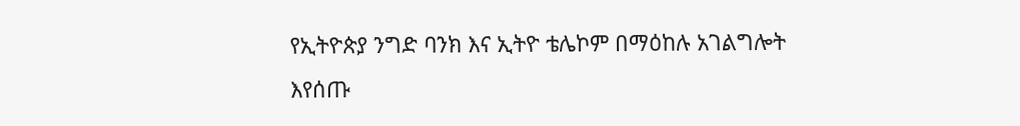የኢትዮጵያ ንግድ ባንክ እና ኢትዮ ቴሌኮም በማዕከሉ አገልግሎት እየሰጡ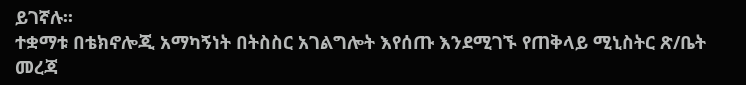ይገኛሉ፡፡
ተቋማቱ በቴክኖሎጂ አማካኝነት በትስስር አገልግሎት እየሰጡ እንደሚገኙ የጠቅላይ ሚኒስትር ጽ/ቤት መረጃ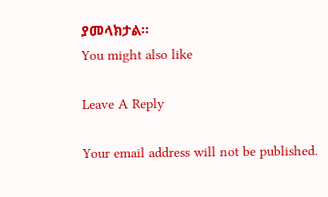ያመላክታል።
You might also like

Leave A Reply

Your email address will not be published.